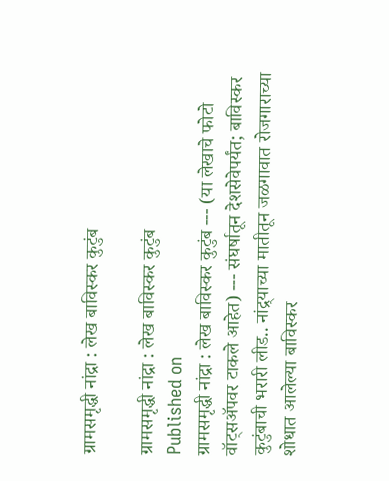ग्रामसमृद्धी नांद्रा : लेख बाविस्कर कुटुंब

ग्रामसमृद्धी नांद्रा : लेख बाविस्कर कुटुंब
Published on
ग्रामसमृद्धी नांद्रा : लेख बाविस्कर कुटुंब --- (या लेखाचे फोटो वॉट्सॲपवर टाकले आहेत) --- संघर्षातून देशसेवेपर्यंत; बाविस्कर कुटुंबाची भरारी लीड.. नांद्र्याच्या मातीतून जळगावात रोजगाराच्या शोधात आलेल्या बाविस्कर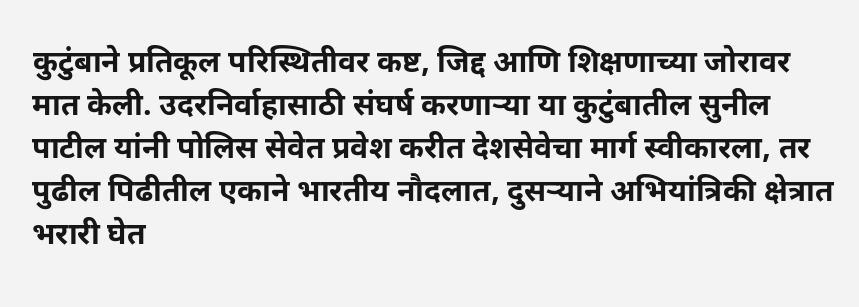कुटुंबाने प्रतिकूल परिस्थितीवर कष्ट, जिद्द आणि शिक्षणाच्या जोरावर मात केली. उदरनिर्वाहासाठी संघर्ष करणाऱ्या या कुटुंबातील सुनील पाटील यांनी पोलिस सेवेत प्रवेश करीत देशसेवेचा मार्ग स्वीकारला, तर पुढील पिढीतील एकाने भारतीय नौदलात, दुसऱ्याने अभियांत्रिकी क्षेत्रात भरारी घेत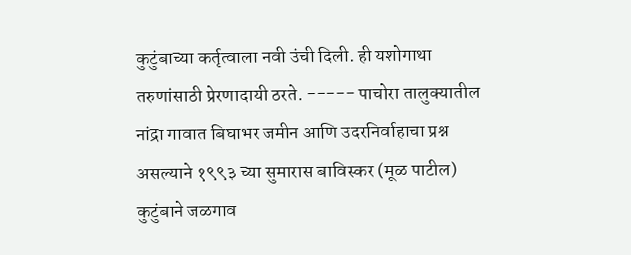कुटुंबाच्या कर्तृत्वाला नवी उंची दिली. ही यशोगाथा तरुणांसाठी प्रेरणादायी ठरते. ----- पाचोरा तालुक्यातील नांद्रा गावात बिघाभर जमीन आणि उदरनिर्वाहाचा प्रश्न असल्याने १९९३ च्या सुमारास बाविस्कर (मूळ पाटील) कुटुंबाने जळगाव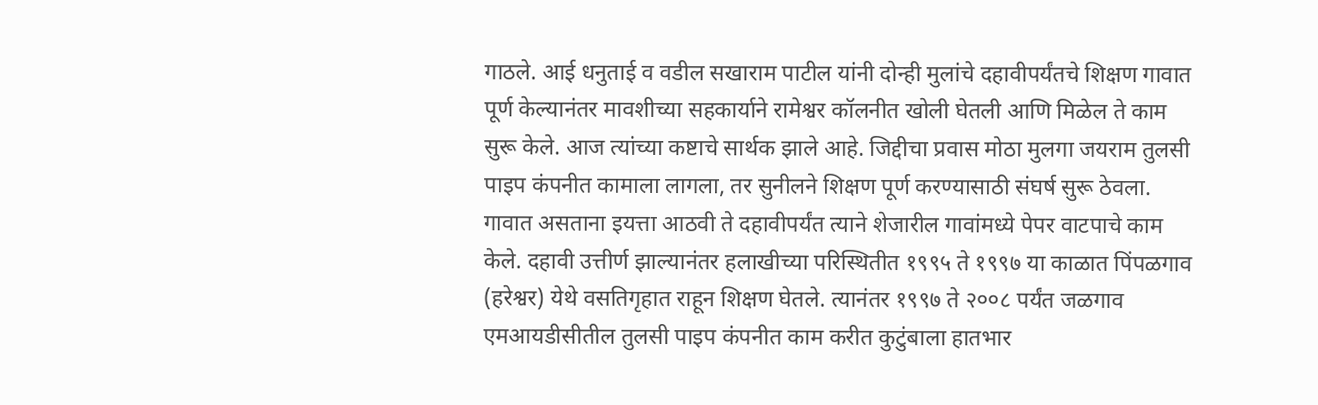गाठले. आई धनुताई व वडील सखाराम पाटील यांनी दोन्ही मुलांचे दहावीपर्यंतचे शिक्षण गावात पूर्ण केल्यानंतर मावशीच्या सहकार्याने रामेश्वर कॉलनीत खोली घेतली आणि मिळेल ते काम सुरू केले. आज त्यांच्या कष्टाचे सार्थक झाले आहे. जिद्दीचा प्रवास मोठा मुलगा जयराम तुलसी पाइप कंपनीत कामाला लागला, तर सुनीलने शिक्षण पूर्ण करण्यासाठी संघर्ष सुरू ठेवला. गावात असताना इयत्ता आठवी ते दहावीपर्यंत त्याने शेजारील गावांमध्ये पेपर वाटपाचे काम केले. दहावी उत्तीर्ण झाल्यानंतर हलाखीच्या परिस्थितीत १९९५ ते १९९७ या काळात पिंपळगाव (हरेश्वर) येथे वसतिगृहात राहून शिक्षण घेतले. त्यानंतर १९९७ ते २००८ पर्यंत जळगाव एमआयडीसीतील तुलसी पाइप कंपनीत काम करीत कुटुंबाला हातभार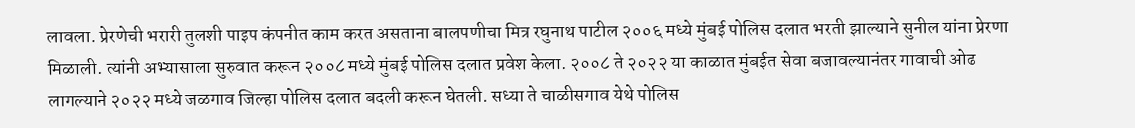लावला. प्रेरणेची भरारी तुलशी पाइप कंपनीत काम करत असताना बालपणीचा मित्र रघुनाथ पाटील २००६ मध्ये मुंबई पोलिस दलात भरती झाल्याने सुनील यांना प्रेरणा मिळाली. त्यांनी अभ्यासाला सुरुवात करून २००८ मध्ये मुंबई पोलिस दलात प्रवेश केला. २००८ ते २०२२ या काळात मुंबईत सेवा बजावल्यानंतर गावाची ओढ लागल्याने २०२२ मध्ये जळगाव जिल्हा पोलिस दलात बदली करून घेतली. सध्या ते चाळीसगाव येथे पोलिस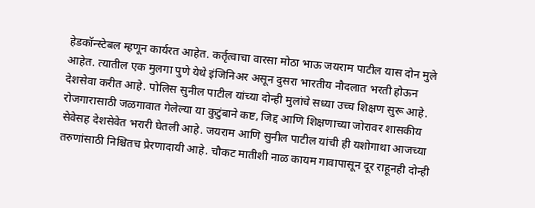हेडकॉन्स्टेबल म्हणून कार्यरत आहेत. कर्तृत्वाचा वारसा मोठा भाऊ जयराम पाटील यास दोन मुले आहेत. त्यातील एक मुलगा पुणे येथे इंजिनिअर असून दुसरा भारतीय नौदलात भरती होऊन देशसेवा करीत आहे. पोलिस सुनील पाटील यांच्या दोन्ही मुलांचे सध्या उच्च शिक्षण सुरू आहे. रोजगारासाठी जळगावात गेलेल्या या कुटुंबाने कष्ट, जिद्द आणि शिक्षणाच्या जोरावर शासकीय सेवेसह देशसेवेत भरारी घेतली आहे. जयराम आणि सुनील पाटील यांची ही यशोगाथा आजच्या तरुणांसाठी निश्चितच प्रेरणादायी आहे. चौकट मातीशी नाळ कायम गावापासून दूर राहूनही दोन्ही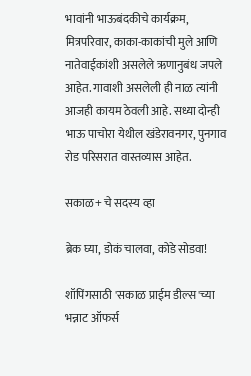भावांनी भाऊबंदकीचे कार्यक्रम, मित्रपरिवार, काका-काकांची मुले आणि नातेवाईकांशी असलेले ऋणानुबंध जपले आहेत. गावाशी असलेली ही नाळ त्यांनी आजही कायम ठेवली आहे. सध्या दोन्ही भाऊ पाचोरा येथील खंडेरावनगर, पुनगाव रोड परिसरात वास्तव्यास आहेत.

सकाळ+ चे सदस्य व्हा

ब्रेक घ्या, डोकं चालवा, कोडे सोडवा!

शॉपिंगसाठी 'सकाळ प्राईम डील्स'च्या भन्नाट ऑफर्स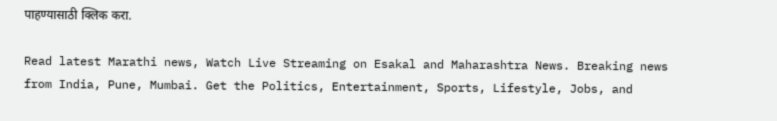पाहण्यासाठी क्लिक करा.

Read latest Marathi news, Watch Live Streaming on Esakal and Maharashtra News. Breaking news from India, Pune, Mumbai. Get the Politics, Entertainment, Sports, Lifestyle, Jobs, and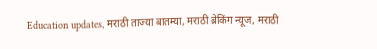Education updates, मराठी ताज्या बातम्या, मराठी ब्रेकिंग न्यूज, मराठी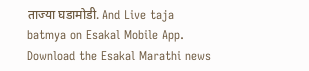ताज्या घडामोडी. And Live taja batmya on Esakal Mobile App. Download the Esakal Marathi news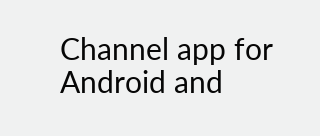Channel app for Android and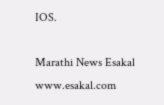IOS.

Marathi News Esakal
www.esakal.com